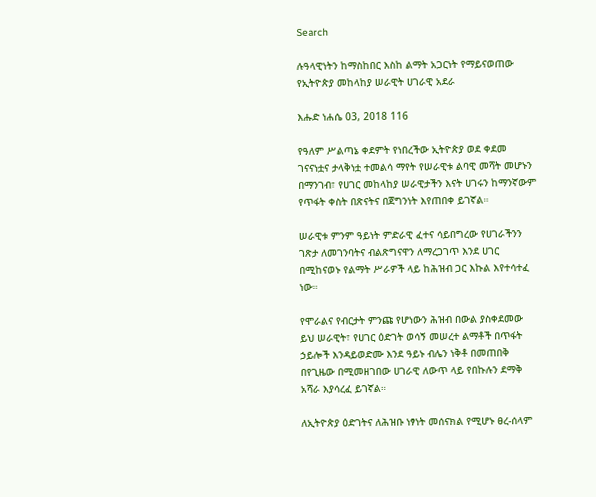Search

ሉዓላዊነትን ከማስከበር እስከ ልማት አጋርነት የማይናወጠው የኢትዮጵያ መከላከያ ሠራዊት ሀገራዊ አደራ

እሑድ ነሐሴ 03, 2018 116

የዓለም ሥልጣኔ ቀደምት የነበረችው ኢትዮጵያ ወደ ቀደመ ገናናነቷና ታላቅነቷ ተመልሳ ማየት የሠራዊቱ ልባዊ መሻት መሆኑን በማንገብ፣ የሀገር መከላከያ ሠራዊታችን እናት ሀገሩን ከማንኛውም የጥፋት ቀስት በጽናትና በጀግንነት እየጠበቀ ይገኛል።

ሠራዊቱ ምንም ዓይነት ምድራዊ ፈተና ሳይበግረው የሀገራችንን ገጽታ ለመገንባትና ብልጽግናዋን ለማረጋገጥ እንደ ሀገር በሚከናወኑ የልማት ሥራዎች ላይ ከሕዝብ ጋር እኩል እየተሳተፈ ነው።

የሞራልና የብርታት ምንጩ የሆነውን ሕዝብ በውል ያስቀደመው ይህ ሠራዊት፣ የሀገር ዕድገት ወሳኝ መሠረተ ልማቶች በጥፋት ኃይሎች እንዳይወድሙ እንደ ዓይኑ ብሌን ነቅቶ በመጠበቅ በየጊዜው በሚመዘገበው ሀገራዊ ለውጥ ላይ የበኩሉን ደማቅ አሻራ እያሳረፈ ይገኛል።

ለኢትዮጵያ ዕድገትና ለሕዝቡ ነፃነት መሰናክል የሚሆኑ ፀረ-ሰላም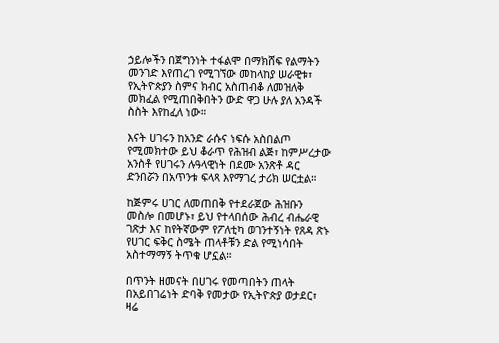ኃይሎችን በጀግንነት ተፋልሞ በማክሸፍ የልማትን መንገድ እየጠረገ የሚገኘው መከላከያ ሠራዊቱ፣ የኢትዮጵያን ስምና ክብር አስጠብቆ ለመዝለቅ መክፈል የሚጠበቅበትን ውድ ዋጋ ሁሉ ያለ አንዳች ስስት እየከፈለ ነው።

እናት ሀገሩን ከአንድ ራሱና ነፍሱ አስበልጦ የሚመክተው ይህ ቆራጥ የሕዝብ ልጅ፣ ከምሥረታው አንስቶ የሀገሩን ሉዓላዊነት በደሙ አንጽቶ ዳር ድንበሯን በአጥንቱ ፍላጻ እየማገረ ታሪክ ሠርቷል።

ከጅምሩ ሀገር ለመጠበቅ የተደራጀው ሕዝቡን መስሎ በመሆኑ፣ ይህ የተላበሰው ሕብረ ብሔራዊ ገጽታ እና ከየትኛውም የፖለቲካ ወገንተኝነት የጸዳ ጽኑ የሀገር ፍቅር ስሜት ጠላቶቹን ድል የሚነሳበት አስተማማኝ ትጥቁ ሆኗል።

በጥንት ዘመናት በሀገሩ የመጣበትን ጠላት በአይበገሬነት ድባቅ የመታው የኢትዮጵያ ወታደር፣ ዛሬ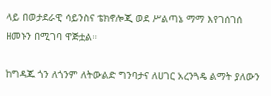ላይ በወታደራዊ ሳይንስና ቴክኖሎጂ ወደ ሥልጣኔ ማማ እየገሰገሰ ዘመኑን በሚገባ ዋጅቷል።

ከግዳጁ ጎን ለጎንም ለትውልድ ግንባታና ለሀገር አረንጓዴ ልማት ያለውን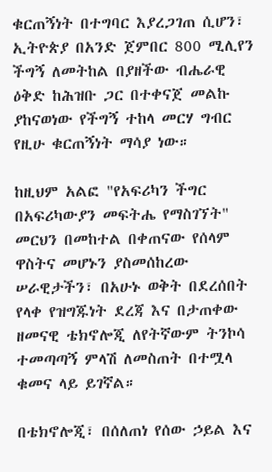ቁርጠኝነት በተግባር እያረጋገጠ ሲሆን፣ ኢትዮጵያ በአንድ ጀምበር 800 ሚሊየን ችግኝ ለመትከል በያዘችው ብሔራዊ ዕቅድ ከሕዝቡ ጋር በተቀናጀ መልኩ ያከናወነው የችግኝ ተከላ መርሃ ግብር የዚሁ ቁርጠኝነት ማሳያ ነው።

ከዚህም አልፎ "የአፍሪካን ችግር በአፍሪካውያን መፍትሔ የማስገኘት" መርህን በመከተል በቀጠናው የሰላም ዋስትና መሆኑን ያስመሰከረው ሠራዊታችን፣ በአሁኑ ወቅት በደረሰበት የላቀ የዝግጁነት ደረጃ እና በታጠቀው ዘመናዊ ቴክኖሎጂ ለየትኛውም ትንኮሳ ተመጣጣኝ ምላሽ ለመስጠት በተሟላ ቁመና ላይ ይገኛል።

በቴክኖሎጂ፣ በሰለጠነ የሰው ኃይል እና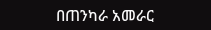በጠንካራ አመራር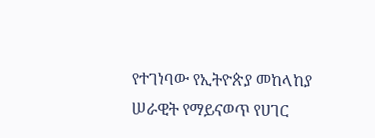የተገነባው የኢትዮጵያ መከላከያ ሠራዊት የማይናወጥ የሀገር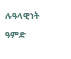ሉዓላዊነት ዓምድ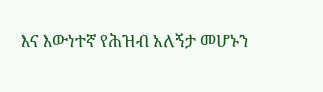እና እውነተኛ የሕዝብ አለኝታ መሆኑን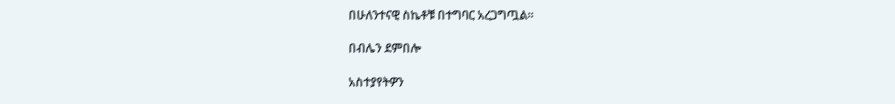በሁለንተናዊ ስኬቶቹ በተግባር አረጋግጧል።

በብሌን ደምበሎ

አስተያየትዎን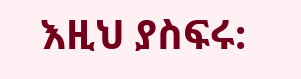እዚህ ያስፍሩ: